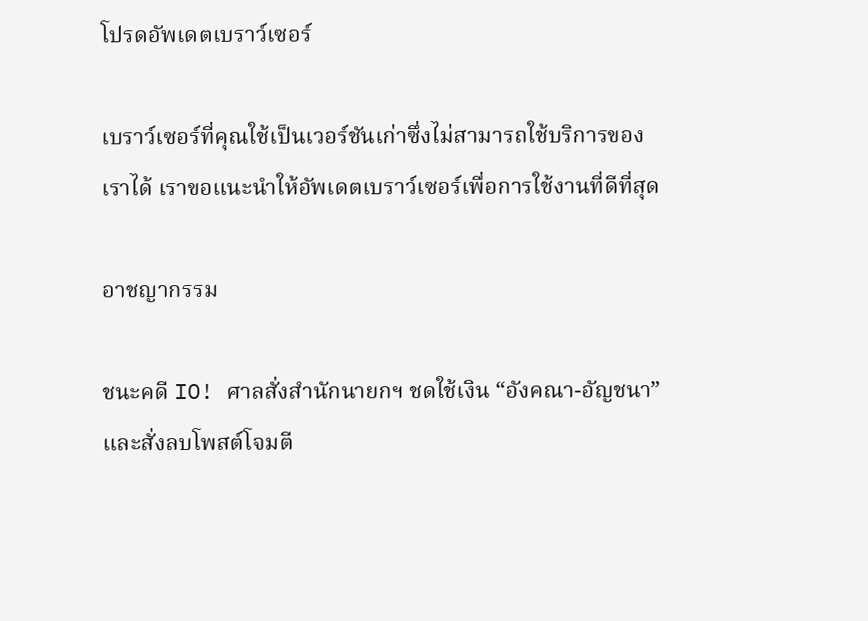โปรดอัพเดตเบราว์เซอร์

เบราว์เซอร์ที่คุณใช้เป็นเวอร์ชันเก่าซึ่งไม่สามารถใช้บริการของเราได้ เราขอแนะนำให้อัพเดตเบราว์เซอร์เพื่อการใช้งานที่ดีที่สุด

อาชญากรรม

ชนะคดี IO! ศาลสั่งสำนักนายกฯ ชดใช้เงิน “อังคณา-อัญชนา” และสั่งลบโพสต์โจมตี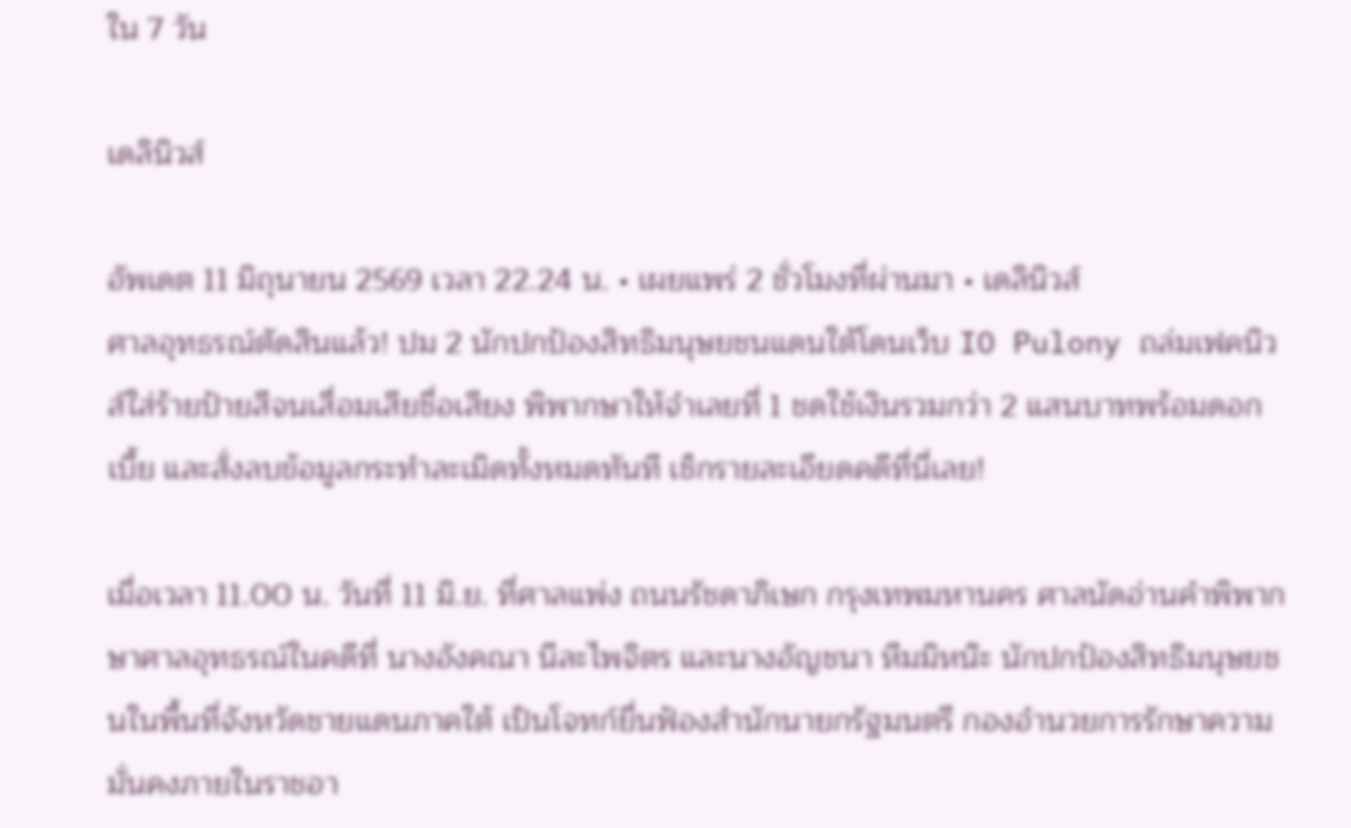ใน 7 วัน

เดลินิวส์

อัพเดต 11 มิถุนายน 2569 เวลา 22.24 น. • เผยแพร่ 2 ชั่วโมงที่ผ่านมา • เดลินิวส์
ศาลอุทธรณ์ตัดสินแล้ว! ปม 2 นักปกป้องสิทธิมนุษยชนแดนใต้โดนเว็บ IO Pulony ถล่มเฟคนิวส์ใส่ร้ายป้ายสีจนเสื่อมเสียชื่อเสียง พิพากษาให้จำเลยที่ 1 ชดใช้เงินรวมกว่า 2 แสนบาทพร้อมดอกเบี้ย และสั่งลบข้อมูลกระทำละเมิดทั้งหมดทันที เช็กรายละเอียดคดีที่นี่เลย!

เมื่อเวลา 11.00 น. วันที่ 11 มิ.ย. ที่ศาลแพ่ง ถนนรัชดาภิเษก กรุงเทพมหานคร ศาลนัดอ่านคำพิพากษาศาลอุทธรณ์ในคดีที่ นางอังคณา นีละไพจิตร และนางอัญชนา หีมมิหน๊ะ นักปกป้องสิทธิมนุษยชนในพื้นที่จังหวัดชายแดนภาคใต้ เป็นโจทก์ยื่นฟ้องสำนักนายกรัฐมนตรี กองอำนวยการรักษาความมั่นคงภายในราชอา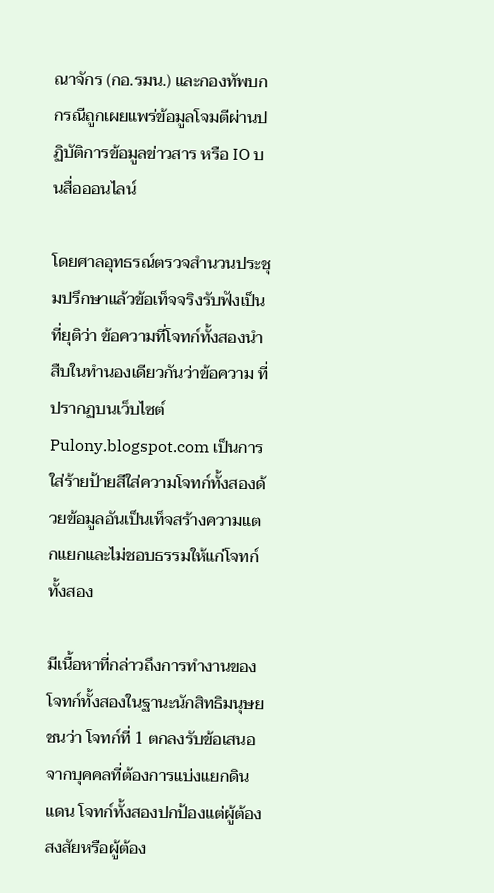ณาจักร (กอ.รมน.) และกองทัพบก กรณีถูกเผยแพร่ข้อมูลโจมตีผ่านปฏิบัติการข้อมูลข่าวสาร หรือ IO บนสื่อออนไลน์

โดยศาลอุทธรณ์ตรวจสำนวนประชุมปรึกษาแล้วข้อเท็จจริงรับฟังเป็นที่ยุติว่า ข้อความที่โจทก์ทั้งสองนำสืบในทำนองเดียวกันว่าข้อความ ที่ปรากฏบนเว็บไซต์ Pulony.blogspot.com เป็นการใส่ร้ายป้ายสีใส่ความโจทก์ทั้งสองด้วยข้อมูลอันเป็นเท็จสร้างความแตกแยกและไม่ชอบธรรมให้แก่โจทก์ทั้งสอง

มีเนื้อหาที่กล่าวถึงการทำงานของโจทก์ทั้งสองในฐานะนักสิทธิมนุษยชนว่า โจทก์ที่ 1 ตกลงรับข้อเสนอจากบุคคลที่ต้องการแบ่งแยกดินแดน โจทก์ทั้งสองปกป้องแต่ผู้ต้องสงสัยหรือผู้ต้อง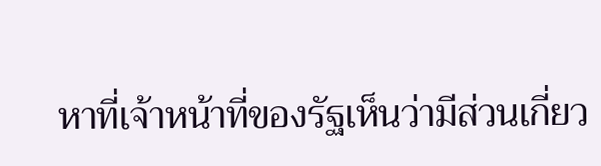หาที่เจ้าหน้าที่ของรัฐเห็นว่ามีส่วนเกี่ยว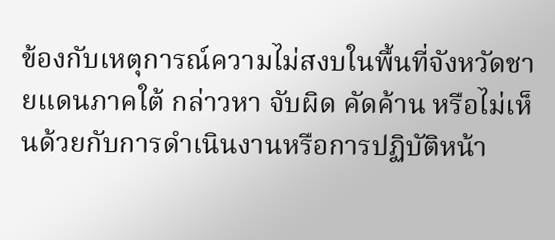ข้องกับเหตุการณ์ความไม่สงบในพื้นที่จังหวัดชายแดนภาคใต้ กล่าวหา จับผิด คัดค้าน หรือไม่เห็นด้วยกับการดำเนินงานหรือการปฏิบัติหน้า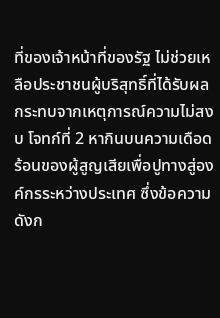ที่ของเจ้าหน้าที่ของรัฐ ไม่ช่วยเหลือประชาชนผู้บริสุทธิ์ที่ได้รับผลกระทบจากเหตุการณ์ความไม่สงบ โจทก์ที่ 2 หากินบนความเดือดร้อนของผู้สูญเสียเพื่อปูทางสู่องค์กรระหว่างประเทศ ซึ่งข้อความดังก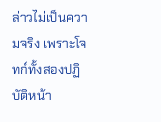ล่าวไม่เป็นความจริง เพราะโจทก์ทั้งสองปฏิบัติหน้า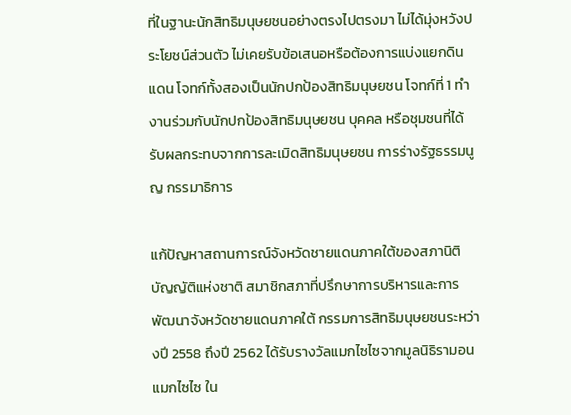ที่ในฐานะนักสิทธิมนุษยชนอย่างตรงไปตรงมา ไม่ได้มุ่งหวังประโยชน์ส่วนตัว ไม่เคยรับข้อเสนอหรือต้องการแบ่งแยกดินแดน โจทก์ทั้งสองเป็นนักปกป้องสิทธิมนุษยชน โจทก์ที่ 1 ทำงานร่วมกับนักปกป้องสิทธิมนุษยชน บุคคล หรือชุมชนที่ได้รับผลกระทบจากการละเมิดสิทธิมนุษยชน การร่างรัฐธรรมนูญ กรรมาธิการ

แก้ปัญหาสถานการณ์จังหวัดชายแดนภาคใต้ของสภานิติบัญญัติแห่งชาติ สมาชิกสภาที่ปรึกษาการบริหารและการพัฒนาจังหวัดชายแดนภาคใต้ กรรมการสิทธิมนุษยชนระหว่างปี 2558 ถึงปี 2562 ได้รับรางวัลแมกไซไซจากมูลนิธิรามอน แมกไซไซ ใน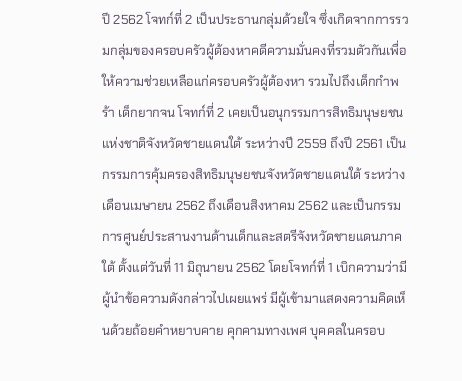ปี 2562 โจทก์ที่ 2 เป็นประธานกลุ่มด้วยใจ ซึ่งเกิดจากการรวมกลุ่มของครอบครัวผู้ต้องหาคดีความมั่นคงที่รวมตัวกันเพื่อให้ความช่วยเหลือแก่ครอบครัวผู้ต้องหา รวมไปถึงเด็กกำพร้า เด็กยากจน โจทก์ที่ 2 เคยเป็นอนุกรรมการสิทธิมนุษยชนแห่งชาติจังหวัดชายแดนใต้ ระหว่างปี 2559 ถึงปี 2561 เป็นกรรมการคุ้มครองสิทธิมนุษยชนจังหวัดชายแดนใต้ ระหว่างเดือนเมษายน 2562 ถึงเดือนสิงหาคม 2562 และเป็นกรรมการศูนย์ประสานงานด้านเด็กและสตรีจังหวัดชายแดนภาคใต้ ตั้งแต่วันที่ 11 มิถุนายน 2562 โดยโจทก์ที่ 1 เบิกความว่ามีผู้นำข้อความดังกล่าวไปเผยแพร่ มีผู้เข้ามาแสดงความคิดเห็นด้วยถ้อยคำหยาบคาย คุกคามทางเพศ บุคคลในครอบ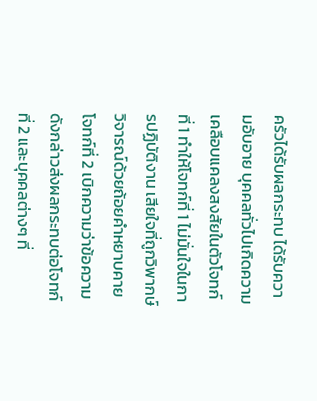ครัวได้รับผลกระทบ ได้รับความอับอาย บุคคลทั่วไปเกิดความเคลือบแคลงสงสัยในตัวโจทก์ที่ 1 ทำให้โจทก์ที่ 1 ไม่มั่นใจในการปฏิบัติงาน เสียใจที่ถูกวิพากษ์วิจารณ์ด้วยถ้อยคำหยาบคาย โจทก์ที่ 2 เบิกความว่าข้อความดังกล่าวส่งผลกระทบต่อโจทก์ที่ 2 และบุคคลต่างๆ ที่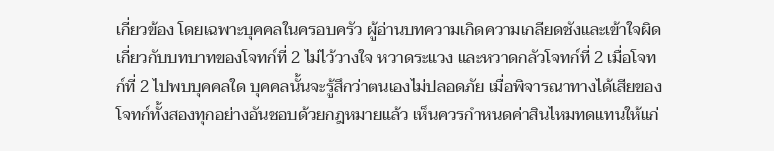เกี่ยวข้อง โดยเฉพาะบุคคลในครอบครัว ผู้อ่านบทความเกิดความเกลียดชังและเข้าใจผิดเกี่ยวกับบทบาทของโจทก์ที่ 2 ไม่ไว้วางใจ หวาดระแวง และหวาดกลัวโจทก์ที่ 2 เมื่อโจทก์ที่ 2 ไปพบบุคคลใด บุคคลนั้นจะรู้สึกว่าตนเองไม่ปลอดภัย เมื่อพิจารณาทางได้เสียของโจทก์ทั้งสองทุกอย่างอันชอบด้วยกฎหมายแล้ว เห็นควรกำหนดค่าสินไหมทดแทนให้แก่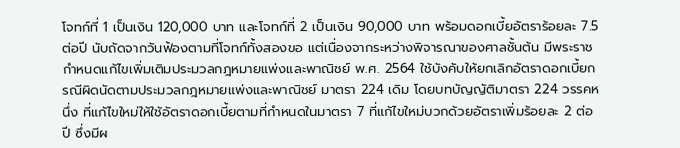โจทก์ที่ 1 เป็นเงิน 120,000 บาท และโจทก์ที่ 2 เป็นเงิน 90,000 บาท พร้อมดอกเบี้ยอัตราร้อยละ 7.5 ต่อปี นับถัดจากวันฟ้องตามที่โจทก์ทั้งสองขอ แต่เนื่องจากระหว่างพิจารณาของศาลชั้นต้น มีพระราชกำหนดแก้ไขเพิ่มเติมประมวลกฎหมายแพ่งและพาณิชย์ พ.ศ. 2564 ใช้บังคับให้ยกเลิกอัตราดอกเบี้ยกรณีผิดนัดตามประมวลกฎหมายแพ่งและพาณิชย์ มาตรา 224 เดิม โดยบทบัญญัติมาตรา 224 วรรคหนึ่ง ที่แก้ไขใหม่ให้ใช้อัตราดอกเบี้ยตามที่กำหนดในมาตรา 7 ที่แก้ไขใหม่บวกด้วยอัตราเพิ่มร้อยละ 2 ต่อปี ซึ่งมีผ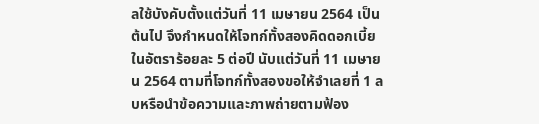ลใช้บังคับตั้งแต่วันที่ 11 เมษายน 2564 เป็นต้นไป จึงกำหนดให้โจทก์ทั้งสองคิดดอกเบี้ยในอัตราร้อยละ 5 ต่อปี นับแต่วันที่ 11 เมษายน 2564 ตามที่โจทก์ทั้งสองขอให้จำเลยที่ 1 ลบหรือนำข้อความและภาพถ่ายตามฟ้อง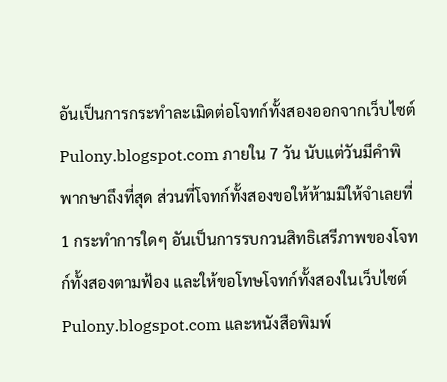อันเป็นการกระทำละเมิดต่อโจทก์ทั้งสองออกจากเว็บไซต์ Pulony.blogspot.com ภายใน 7 วัน นับแต่วันมีคำพิพากษาถึงที่สุด ส่วนที่โจทก์ทั้งสองขอให้ห้ามมิให้จำเลยที่ 1 กระทำการใดๆ อันเป็นการรบกวนสิทธิเสรีภาพของโจทก์ทั้งสองตามฟ้อง และให้ขอโทษโจทก์ทั้งสองในเว็บไซต์ Pulony.blogspot.com และหนังสือพิมพ์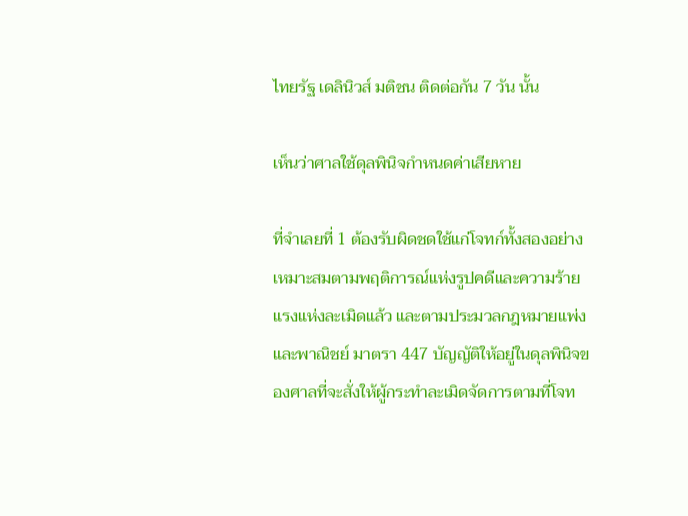ไทยรัฐ เดลินิวส์ มติชน ติดต่อกัน 7 วัน นั้น

เห็นว่าศาลใช้ดุลพินิจกำหนดค่าเสียหาย

ที่จำเลยที่ 1 ต้องรับผิดชดใช้แก่โจทก์ทั้งสองอย่างเหมาะสมตามพฤติการณ์แห่งรูปคดีและความร้ายแรงแห่งละเมิดแล้ว และตามประมวลกฎหมายแพ่งและพาณิชย์ มาตรา 447 บัญญัติให้อยู่ในดุลพินิจของศาลที่จะสั่งให้ผู้กระทำละเมิดจัดการตามที่โจท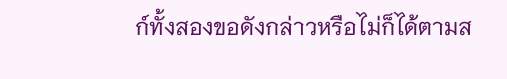ก์ทั้งสองขอดังกล่าวหรือไม่ก็ได้ตามส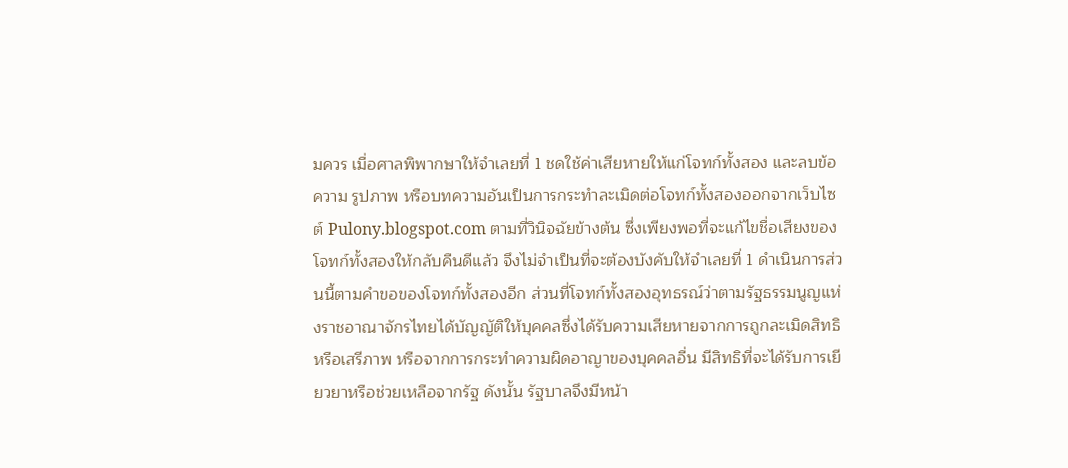มควร เมื่อศาลพิพากษาให้จำเลยที่ 1 ชดใช้ค่าเสียหายให้แก่โจทก์ทั้งสอง และลบข้อความ รูปภาพ หรือบทความอันเป็นการกระทำละเมิดต่อโจทก์ทั้งสองออกจากเว็บไซต์ Pulony.blogspot.com ตามที่วินิจฉัยข้างต้น ซึ่งเพียงพอที่จะแก้ไขชื่อเสียงของโจทก์ทั้งสองให้กลับคืนดีแล้ว จึงไม่จำเป็นที่จะต้องบังคับให้จำเลยที่ 1 ดำเนินการส่วนนี้ตามคำขอของโจทก์ทั้งสองอีก ส่วนที่โจทก์ทั้งสองอุทธรณ์ว่าตามรัฐธรรมนูญแห่งราชอาณาจักรไทยได้บัญญัติให้บุคคลซึ่งได้รับความเสียหายจากการถูกละเมิดสิทธิหรือเสรีภาพ หรือจากการกระทำความผิดอาญาของบุคคลอื่น มีสิทธิที่จะได้รับการเยียวยาหรือช่วยเหลือจากรัฐ ดังนั้น รัฐบาลจึงมีหน้า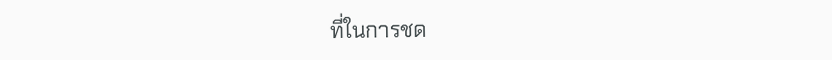ที่ในการชด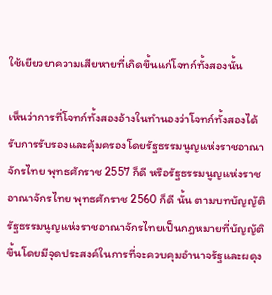ใช้เยียวยาความเสียหายที่เกิดขึ้นแก่โจทก์ทั้งสองนั้น

เห็นว่าการที่โจทก์ทั้งสองอ้างในทำนองว่าโจทก์ทั้งสองได้รับการรับรองและคุ้มครองโดยรัฐธรรมนูญแห่งราชอาณาจักรไทย พุทธศักราช 2557 ก็ดี หรือรัฐธรรมนูญแห่งราชอาณาจักรไทย พุทธศักราช 2560 ก็ดี นั้น ตามบทบัญญัติรัฐธรรมนูญแห่งราชอาณาจักรไทยเป็นกฎหมายที่บัญญัติขึ้นโดยมีจุดประสงค์ในการที่จะควบคุมอำนาจรัฐและผดุง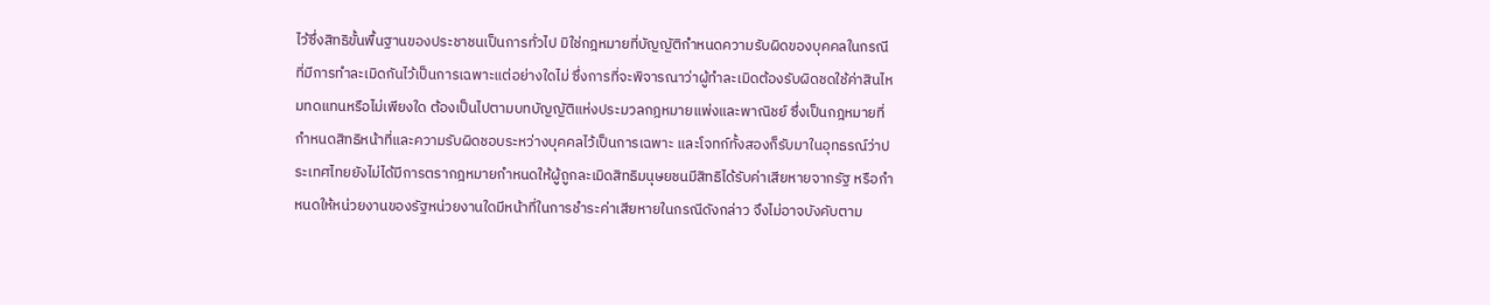ไว้ซึ่งสิทธิขั้นพื้นฐานของประชาชนเป็นการทั่วไป มิใช่กฎหมายที่บัญญัติกำหนดความรับผิดของบุคคลในกรณีที่มีการทำละเมิดกันไว้เป็นการเฉพาะแต่อย่างใดไม่ ซึ่งการที่จะพิจารณาว่าผู้ทำละเมิดต้องรับผิดชดใช้ค่าสินไหมทดแทนหรือไม่เพียงใด ต้องเป็นไปตามบทบัญญัติแห่งประมวลกฎหมายแพ่งและพาณิชย์ ซึ่งเป็นกฎหมายที่กำหนดสิทธิหน้าที่และความรับผิดชอบระหว่างบุคคลไว้เป็นการเฉพาะ และโจทก์ทั้งสองก็รับมาในอุทธรณ์ว่าประเทศไทยยังไม่ได้มีการตรากฎหมายกำหนดให้ผู้ถูกละเมิดสิทธิมนุษยชนมีสิทธิได้รับค่าเสียหายจากรัฐ หรือกำหนดให้หน่วยงานของรัฐหน่วยงานใดมีหน้าที่ในการชำระค่าเสียหายในกรณีดังกล่าว จึงไม่อาจบังคับตาม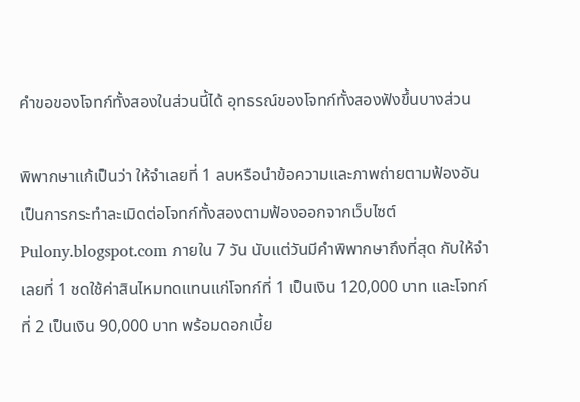คำขอของโจทก์ทั้งสองในส่วนนี้ได้ อุทธรณ์ของโจทก์ทั้งสองฟังขึ้นบางส่วน

พิพากษาแก้เป็นว่า ให้จำเลยที่ 1 ลบหรือนำข้อความและภาพถ่ายตามฟ้องอันเป็นการกระทำละเมิดต่อโจทก์ทั้งสองตามฟ้องออกจากเว็บไซต์ Pulony.blogspot.com ภายใน 7 วัน นับแต่วันมีคำพิพากษาถึงที่สุด กับให้จำเลยที่ 1 ชดใช้ค่าสินไหมทดแทนแก่โจทก์ที่ 1 เป็นเงิน 120,000 บาท และโจทก์ที่ 2 เป็นเงิน 90,000 บาท พร้อมดอกเบี้ย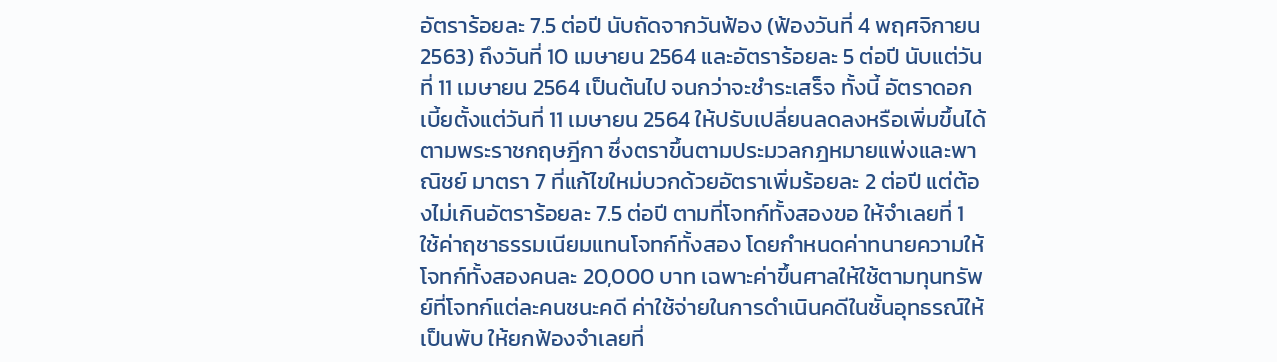อัตราร้อยละ 7.5 ต่อปี นับถัดจากวันฟ้อง (ฟ้องวันที่ 4 พฤศจิกายน 2563) ถึงวันที่ 10 เมษายน 2564 และอัตราร้อยละ 5 ต่อปี นับแต่วันที่ 11 เมษายน 2564 เป็นต้นไป จนกว่าจะชำระเสร็จ ทั้งนี้ อัตราดอกเบี้ยตั้งแต่วันที่ 11 เมษายน 2564 ให้ปรับเปลี่ยนลดลงหรือเพิ่มขึ้นได้ตามพระราชกฤษฎีกา ซึ่งตราขึ้นตามประมวลกฎหมายแพ่งและพาณิชย์ มาตรา 7 ที่แก้ไขใหม่บวกด้วยอัตราเพิ่มร้อยละ 2 ต่อปี แต่ต้องไม่เกินอัตราร้อยละ 7.5 ต่อปี ตามที่โจทก์ทั้งสองขอ ให้จำเลยที่ 1 ใช้ค่าฤชาธรรมเนียมแทนโจทก์ทั้งสอง โดยกำหนดค่าทนายความให้โจทก์ทั้งสองคนละ 20,000 บาท เฉพาะค่าขึ้นศาลให้ใช้ตามทุนทรัพย์ที่โจทก์แต่ละคนชนะคดี ค่าใช้จ่ายในการดำเนินคดีในชั้นอุทธรณ์ให้เป็นพับ ให้ยกฟ้องจำเลยที่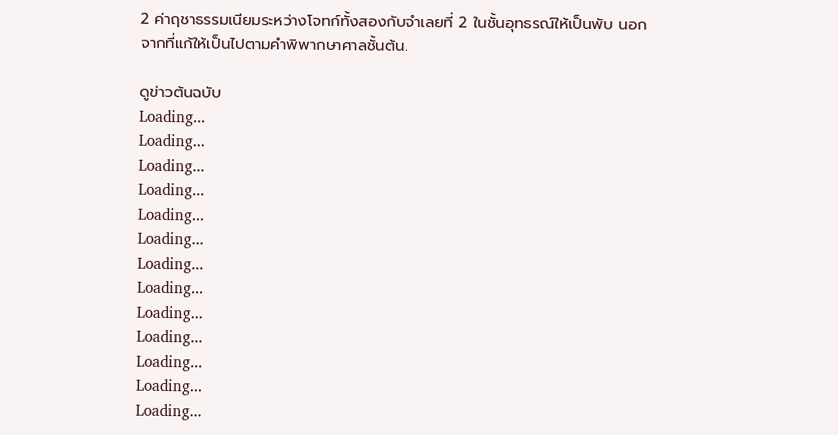2 ค่าฤชาธรรมเนียมระหว่างโจทก์ทั้งสองกับจำเลยที่ 2 ในชั้นอุทธรณ์ให้เป็นพับ นอกจากที่แก้ให้เป็นไปตามคำพิพากษาศาลชั้นต้น.

ดูข่าวต้นฉบับ
Loading...
Loading...
Loading...
Loading...
Loading...
Loading...
Loading...
Loading...
Loading...
Loading...
Loading...
Loading...
Loading...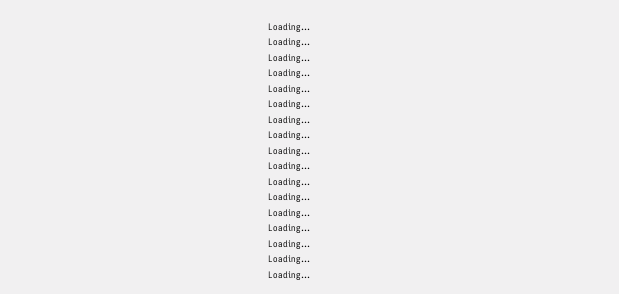Loading...
Loading...
Loading...
Loading...
Loading...
Loading...
Loading...
Loading...
Loading...
Loading...
Loading...
Loading...
Loading...
Loading...
Loading...
Loading...
Loading...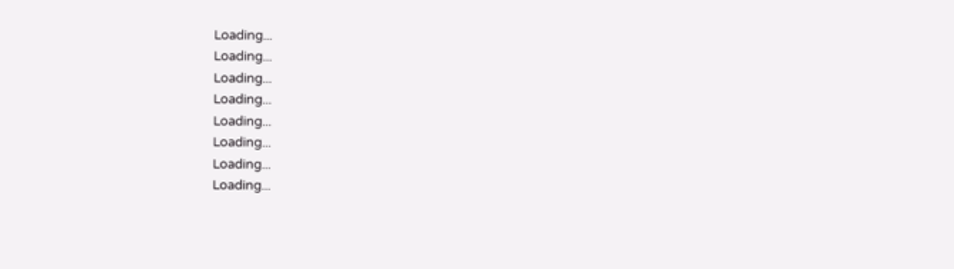Loading...
Loading...
Loading...
Loading...
Loading...
Loading...
Loading...
Loading...